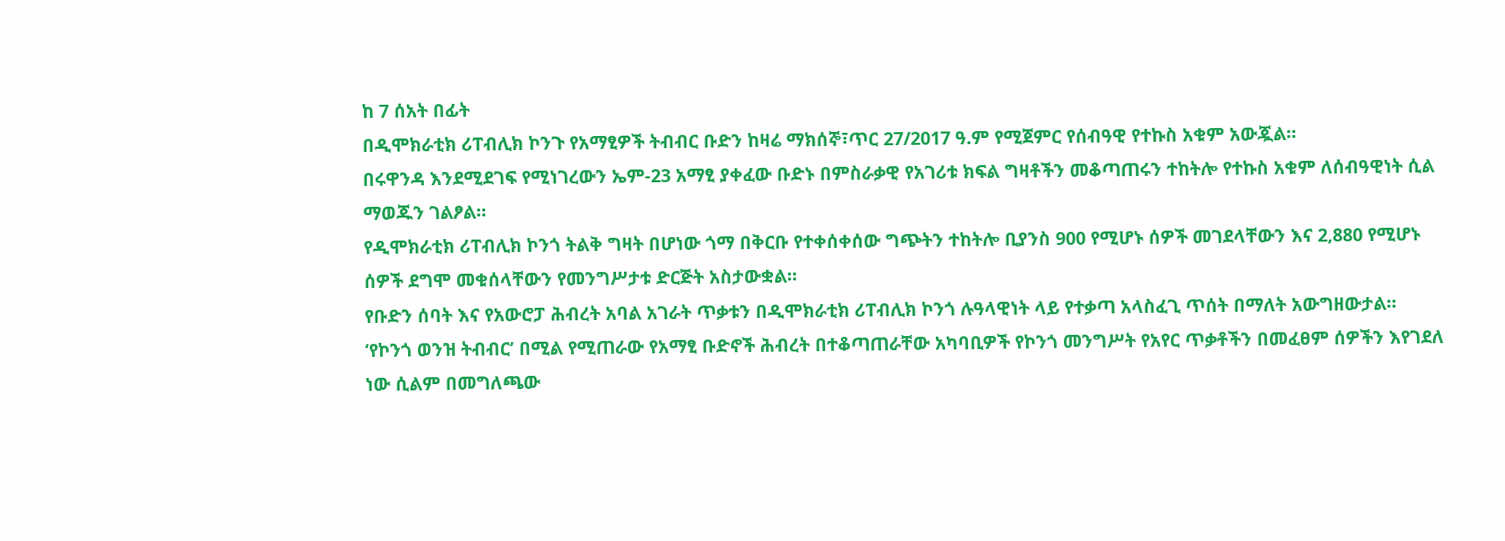ከ 7 ሰአት በፊት
በዲሞክራቲክ ሪፐብሊክ ኮንጉ የአማፂዎች ትብብር ቡድን ከዛሬ ማክሰኞ፣ጥር 27/2017 ዓ.ም የሚጀምር የሰብዓዊ የተኩስ አቁም አውጇል።
በሩዋንዳ እንደሚደገፍ የሚነገረውን ኤም-23 አማፂ ያቀፈው ቡድኑ በምስራቃዊ የአገሪቱ ክፍል ግዛቶችን መቆጣጠሩን ተከትሎ የተኩስ አቁም ለሰብዓዊነት ሲል ማወጁን ገልፆል።
የዲሞክራቲክ ሪፐብሊክ ኮንጎ ትልቅ ግዛት በሆነው ጎማ በቅርቡ የተቀሰቀሰው ግጭትን ተከትሎ ቢያንስ 900 የሚሆኑ ሰዎች መገደላቸውን እና 2,880 የሚሆኑ ሰዎች ደግሞ መቁሰላቸውን የመንግሥታቱ ድርጅት አስታውቋል።
የቡድን ሰባት እና የአውሮፓ ሕብረት አባል አገራት ጥቃቱን በዲሞክራቲክ ሪፐብሊክ ኮንጎ ሉዓላዊነት ላይ የተቃጣ አላስፈጊ ጥሰት በማለት አውግዘውታል።
‘የኮንጎ ወንዝ ትብብር’ በሚል የሚጠራው የአማፂ ቡድኖች ሕብረት በተቆጣጠራቸው አካባቢዎች የኮንጎ መንግሥት የአየር ጥቃቶችን በመፈፀም ሰዎችን እየገደለ ነው ሲልም በመግለጫው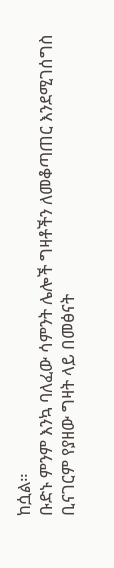ከሷል።
ቡድኑ ምንም እንኳ ባለፈው ሳምንት ሌሎች ግዛቶችን ለመቆጣጠር እንደሚገሰግስ ቢናገርም የያዘው ግዛት ላይ በመፅናት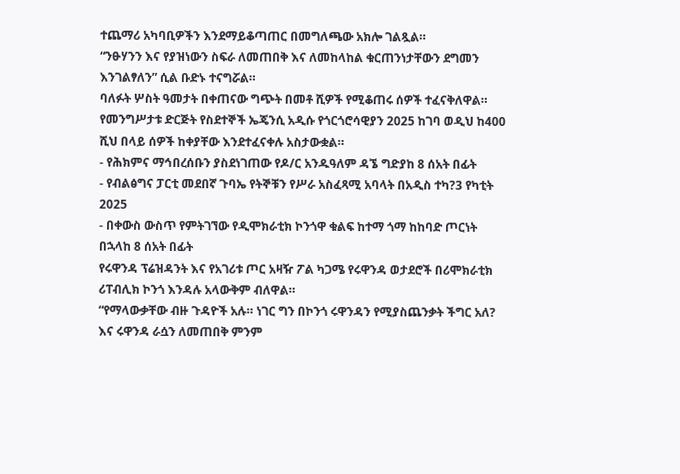ተጨማሪ አካባቢዎችን እንደማይቆጣጠር በመግለጫው አክሎ ገልጿል።
“ንፁሃንን እና የያዝነውን ስፍራ ለመጠበቅ እና ለመከላከል ቁርጠንነታቸውን ደግመን እንገልፃለን” ሲል ቡድኑ ተናግሯል።
ባለፉት ሦስት ዓመታት በቀጠናው ግጭት በመቶ ሺዎች የሚቆጠሩ ሰዎች ተፈናቅለዋል።
የመንግሥታቱ ድርጅት የስደተኞች ኤጄንሲ አዲሱ የጎርጎሮሳዊያን 2025 ከገባ ወዲህ ከ400 ሺህ በላይ ሰዎች ከቀያቸው እንደተፈናቀሉ አስታውቋል።
- የሕክምና ማኅበረሰቡን ያስደነገጠው የዶ/ር አንዱዓለም ዳኜ ግድያከ 8 ሰአት በፊት
- የብልፅግና ፓርቲ መደበኛ ጉባኤ የትኞቹን የሥራ አስፈጻሚ አባላት በአዲስ ተካ?3 የካቲት 2025
- በቀውስ ውስጥ የምትገኘው የዲሞክራቲክ ኮንጎዋ ቁልፍ ከተማ ጎማ ከከባድ ጦርነት በኋላከ 8 ሰአት በፊት
የሩዋንዳ ፕሬዝዳንት እና የአገሪቱ ጦር አዛዥ ፖል ካጋሜ የሩዋንዳ ወታደሮች በሪሞክራቲክ ሪፐብሊክ ኮንጎ እንዳሉ አላውቅም ብለዋል።
“የማላውቃቸው ብዙ ጉዳዮች አሉ። ነገር ግን በኮንጎ ሩዋንዳን የሚያስጨንቃት ችግር አለ? እና ሩዋንዳ ራሷን ለመጠበቅ ምንም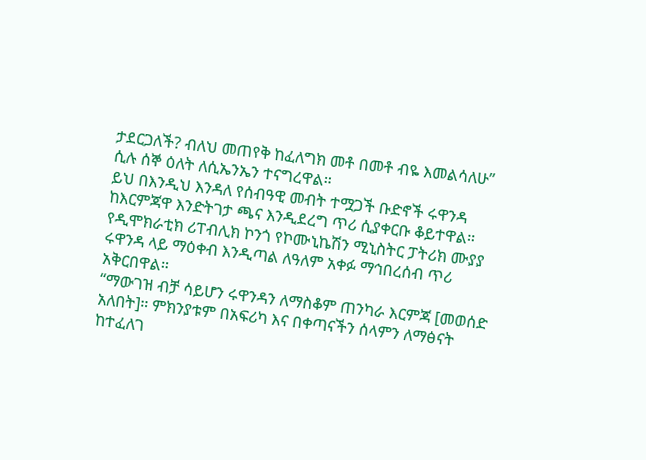ታደርጋለች? ብለህ መጠየቅ ከፈለግክ መቶ በመቶ ብዬ እመልሳለሁ” ሲሉ ሰኞ ዕለት ለሲኤንኤን ተናግረዋል።
ይህ በእንዲህ እንዳለ የሰብዓዊ መብት ተሟጋች ቡድኖች ሩዋንዳ ከእርምጃዋ እንድትገታ ጫና እንዲደረግ ጥሪ ሲያቀርቡ ቆይተዋል።
የዲሞክራቲክ ሪፐብሊክ ኮንጎ የኮሙኒኬሽን ሚኒስትር ፓትሪክ ሙያያ ሩዋንዳ ላይ ማዕቀብ እንዲጣል ለዓለም አቀፉ ማኅበረሰብ ጥሪ አቅርበዋል።
“ማውገዝ ብቻ ሳይሆን ሩዋንዳን ለማስቆም ጠንካራ እርምጃ [መወሰድ አለበት]። ምክንያቱም በአፍሪካ እና በቀጣናችን ሰላምን ለማፅናት ከተፈለገ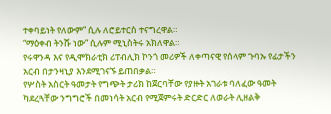ተቀባይነት የለውም” ሲሉ ለሮይተርስ ተናግረዋል።
“ማዕቀብ ትንሹ ነው” ሲሉም ሚኒስትሩ አክለዋል።
የሩዋንዳ እና የዲሞክራቲክ ሪፐብሊክ ኮንጎ መሪዎች ለቀጣናዊ የሰላም ጉባኡ የፊታችን አርብ በታንዛኒያ እንደሚገናኙ ይጠበቃል።
የሦስት አስርት ዓመታት የግጭት ታሪክ ከጀርባቸው የያዙት አገራቱ ባለፈው ዓመት ካደረጓቸው ንግግሮች በመነሳት አርብ የሚጀምሩት ድርድር ለወራት ሊዘልቅ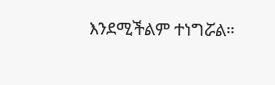እንደሚችልም ተነግሯል።